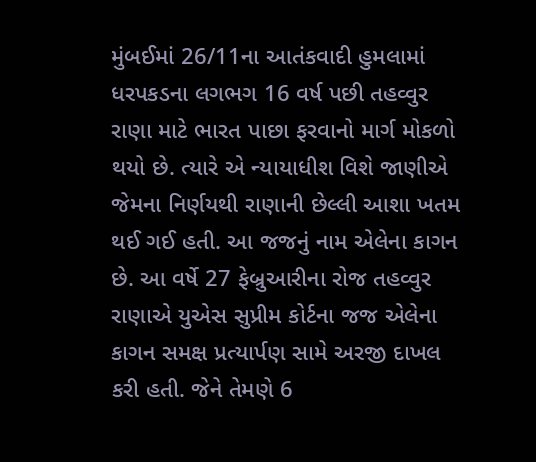મુંબઈમાં 26/11ના આતંકવાદી હુમલામાં ધરપકડના લગભગ 16 વર્ષ પછી તહવ્વુર રાણા માટે ભારત પાછા ફરવાનો માર્ગ મોકળો થયો છે. ત્યારે એ ન્યાયાધીશ વિશે જાણીએ જેમના નિર્ણયથી રાણાની છેલ્લી આશા ખતમ થઈ ગઈ હતી. આ જજનું નામ એલેના કાગન છે. આ વર્ષે 27 ફેબ્રુઆરીના રોજ તહવ્વુર રાણાએ યુએસ સુપ્રીમ કોર્ટના જજ એલેના કાગન સમક્ષ પ્રત્યાર્પણ સામે અરજી દાખલ કરી હતી. જેને તેમણે 6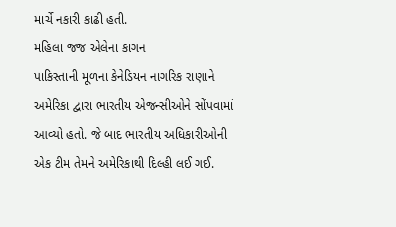માર્ચે નકારી કાઢી હતી.
મહિલા જજ એલેના કાગન
પાકિસ્તાની મૂળના કેનેડિયન નાગરિક રાણાને અમેરિકા દ્વારા ભારતીય એજન્સીઓને સોંપવામાં આવ્યો હતો. જે બાદ ભારતીય અધિકારીઓની એક ટીમ તેમને અમેરિકાથી દિલ્હી લઈ ગઈ.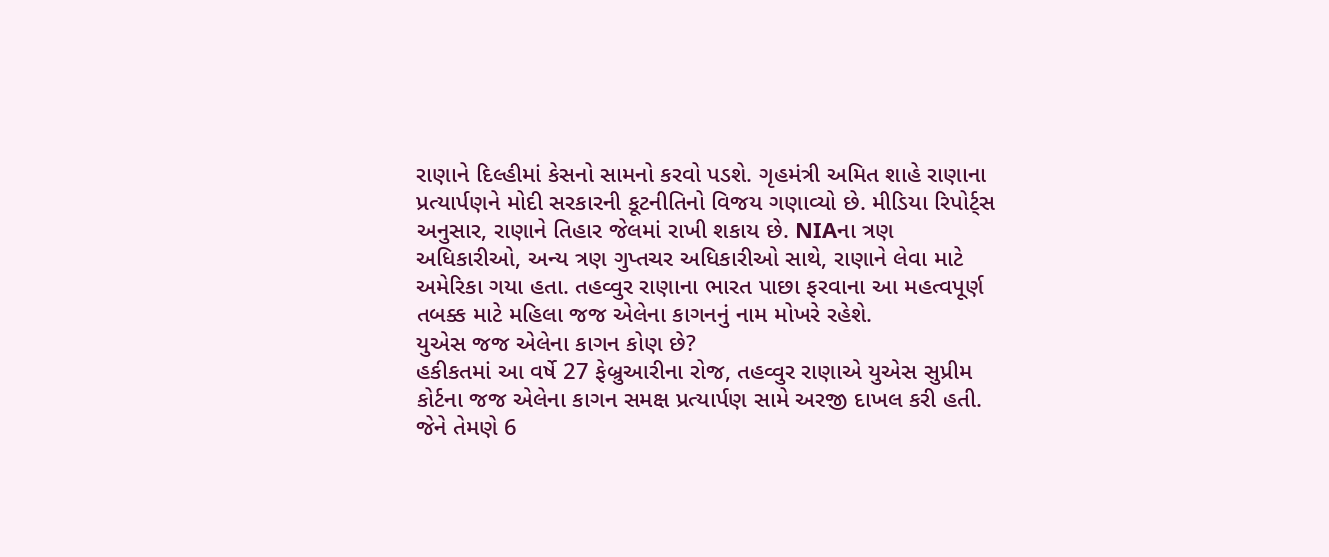રાણાને દિલ્હીમાં કેસનો સામનો કરવો પડશે. ગૃહમંત્રી અમિત શાહે રાણાના પ્રત્યાર્પણને મોદી સરકારની કૂટનીતિનો વિજય ગણાવ્યો છે. મીડિયા રિપોર્ટ્સ અનુસાર, રાણાને તિહાર જેલમાં રાખી શકાય છે. NIAના ત્રણ અધિકારીઓ, અન્ય ત્રણ ગુપ્તચર અધિકારીઓ સાથે, રાણાને લેવા માટે અમેરિકા ગયા હતા. તહવ્વુર રાણાના ભારત પાછા ફરવાના આ મહત્વપૂર્ણ તબક્ક માટે મહિલા જજ એલેના કાગનનું નામ મોખરે રહેશે.
યુએસ જજ એલેના કાગન કોણ છે?
હકીકતમાં આ વર્ષે 27 ફેબ્રુઆરીના રોજ, તહવ્વુર રાણાએ યુએસ સુપ્રીમ કોર્ટના જજ એલેના કાગન સમક્ષ પ્રત્યાર્પણ સામે અરજી દાખલ કરી હતી. જેને તેમણે 6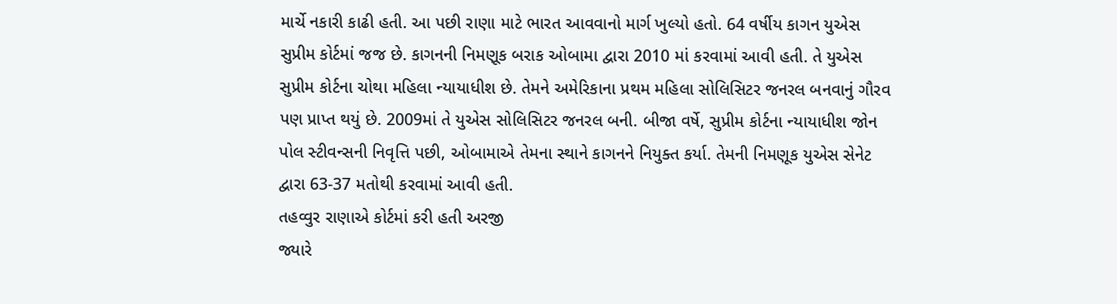માર્ચે નકારી કાઢી હતી. આ પછી રાણા માટે ભારત આવવાનો માર્ગ ખુલ્યો હતો. 64 વર્ષીય કાગન યુએસ સુપ્રીમ કોર્ટમાં જજ છે. કાગનની નિમણૂક બરાક ઓબામા દ્વારા 2010 માં કરવામાં આવી હતી. તે યુએસ સુપ્રીમ કોર્ટના ચોથા મહિલા ન્યાયાધીશ છે. તેમને અમેરિકાના પ્રથમ મહિલા સોલિસિટર જનરલ બનવાનું ગૌરવ પણ પ્રાપ્ત થયું છે. 2009માં તે યુએસ સોલિસિટર જનરલ બની. બીજા વર્ષે, સુપ્રીમ કોર્ટના ન્યાયાધીશ જોન પોલ સ્ટીવન્સની નિવૃત્તિ પછી, ઓબામાએ તેમના સ્થાને કાગનને નિયુક્ત કર્યા. તેમની નિમણૂક યુએસ સેનેટ દ્વારા 63-37 મતોથી કરવામાં આવી હતી.
તહવ્વુર રાણાએ કોર્ટમાં કરી હતી અરજી
જ્યારે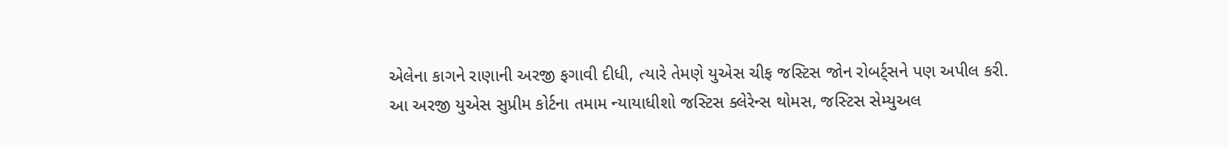એલેના કાગને રાણાની અરજી ફગાવી દીધી, ત્યારે તેમણે યુએસ ચીફ જસ્ટિસ જોન રોબર્ટ્સને પણ અપીલ કરી. આ અરજી યુએસ સુપ્રીમ કોર્ટના તમામ ન્યાયાધીશો જસ્ટિસ ક્લેરેન્સ થોમસ, જસ્ટિસ સેમ્યુઅલ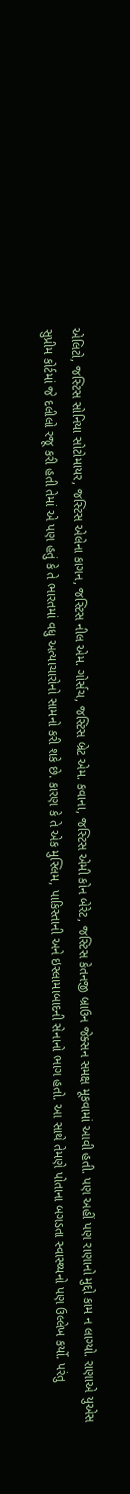એલિટો, જસ્ટિસ સોનિયા સોટોમાયર, જસ્ટિસ એલેના કાગન, જસ્ટિસ નીલ એમ. ગોર્સચ, જસ્ટિસ બ્રેટ એમ. કવાના, જસ્ટિસ એમી કોન બેરેટ, જસ્ટિસ કેતનજી બ્રાઉન જેક્સન સમક્ષ મૂકવામાં આવી હતી. પણ અહીં પણ રાણાનો મુદ્દો કામ ન લાગ્યો. રાણાએ યુએસ સુપ્રીમ કોર્ટમાં જે દલીલો રજૂ કરી હતી તેમાં એ પણ હતું કે તે ભારતમાં વધુ અત્યાચારોનો સામનો કરી શકે છે. કારણ કે તે એક મુસ્લિમ, પાકિસ્તાની અને ઇસ્લામાબાદની સેનાનો ભાગ હતો. આ સાથે તેમણે પોતાના બગડતા સ્વાસ્થ્યનો પણ ઉલ્લેખ કર્યો. પરંતુ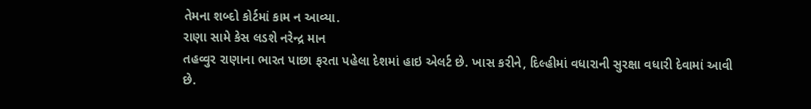તેમના શબ્દો કોર્ટમાં કામ ન આવ્યા.
રાણા સામે કેસ લડશે નરેન્દ્ર માન
તહવ્વુર રાણાના ભારત પાછા ફરતા પહેલા દેશમાં હાઇ એલર્ટ છે. ખાસ કરીને, દિલ્હીમાં વધારાની સુરક્ષા વધારી દેવામાં આવી છે.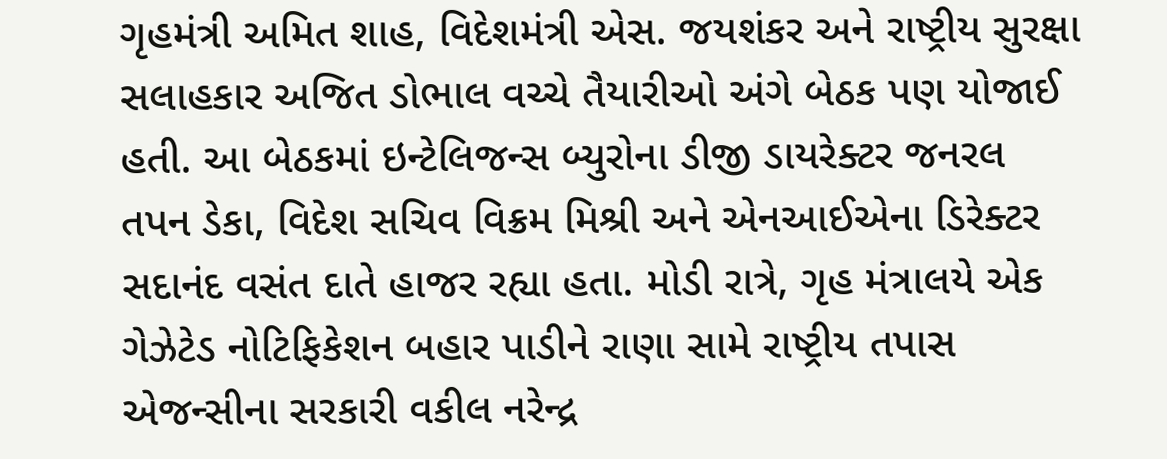ગૃહમંત્રી અમિત શાહ, વિદેશમંત્રી એસ. જયશંકર અને રાષ્ટ્રીય સુરક્ષા સલાહકાર અજિત ડોભાલ વચ્ચે તૈયારીઓ અંગે બેઠક પણ યોજાઈ હતી. આ બેઠકમાં ઇન્ટેલિજન્સ બ્યુરોના ડીજી ડાયરેક્ટર જનરલ તપન ડેકા, વિદેશ સચિવ વિક્રમ મિશ્રી અને એનઆઈએના ડિરેક્ટર સદાનંદ વસંત દાતે હાજર રહ્યા હતા. મોડી રાત્રે, ગૃહ મંત્રાલયે એક ગેઝેટેડ નોટિફિકેશન બહાર પાડીને રાણા સામે રાષ્ટ્રીય તપાસ એજન્સીના સરકારી વકીલ નરેન્દ્ર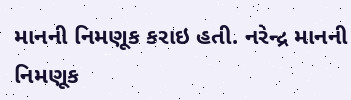માનની નિમણૂક કરાઇ હતી. નરેન્દ્ર માનની નિમણૂક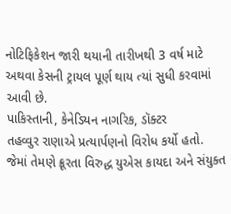નોટિફિકેશન જારી થયાની તારીખથી 3 વર્ષ માટે અથવા કેસની ટ્રાયલ પૂર્ણ થાય ત્યાં સુધી કરવામાં આવી છે.
પાકિસ્તાની, કેનેડિયન નાગરિક, ડૉક્ટર
તહવ્વુર રાણાએ પ્રત્યાર્પણનો વિરોધ કર્યો હતો. જેમાં તેમણે ક્રૂરતા વિરુદ્ધ યુએસ કાયદા અને સંયુક્ત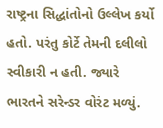રાષ્ટ્રના સિદ્ધાંતોનો ઉલ્લેખ કર્યો હતો. પરંતુ કોર્ટે તેમની દલીલો સ્વીકારી ન હતી. જ્યારે ભારતને સરેન્ડર વોરંટ મળ્યું.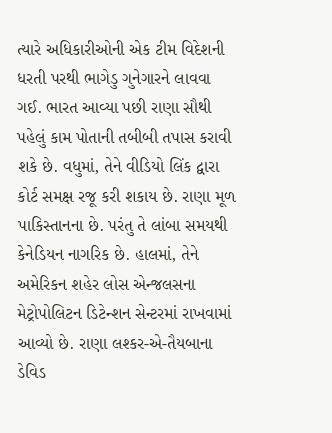ત્યારે અધિકારીઓની એક ટીમ વિદેશની ધરતી પરથી ભાગેડુ ગુનેગારને લાવવા ગઈ. ભારત આવ્યા પછી રાણા સૌથી પહેલું કામ પોતાની તબીબી તપાસ કરાવી શકે છે. વધુમાં, તેને વીડિયો લિંક દ્વારા કોર્ટ સમક્ષ રજૂ કરી શકાય છે. રાણા મૂળ પાકિસ્તાનના છે. પરંતુ તે લાંબા સમયથી કેનેડિયન નાગરિક છે. હાલમાં, તેને અમેરિકન શહેર લોસ એન્જલસના મેટ્રોપોલિટન ડિટેન્શન સેન્ટરમાં રાખવામાં આવ્યો છે. રાણા લશ્કર-એ-તૈયબાના ડેવિડ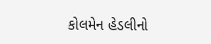કોલમેન હેડલીનો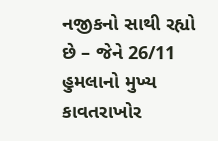નજીકનો સાથી રહ્યો છે – જેને 26/11 હુમલાનો મુખ્ય કાવતરાખોર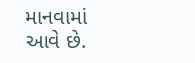માનવામાં આવે છે.